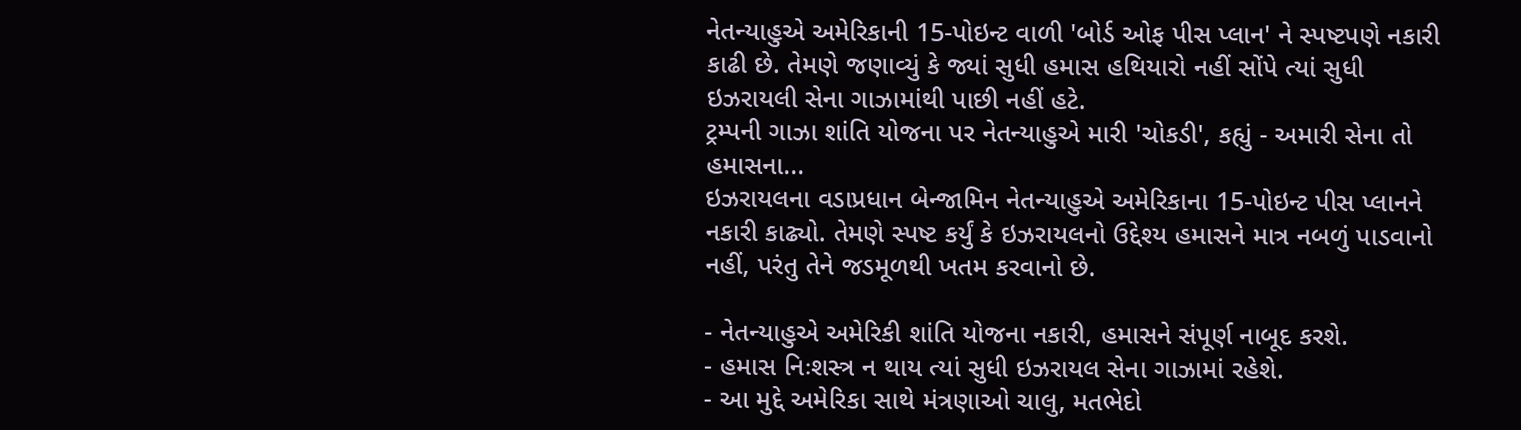નેતન્યાહુએ અમેરિકાની 15-પોઇન્ટ વાળી 'બોર્ડ ઓફ પીસ પ્લાન' ને સ્પષ્ટપણે નકારી કાઢી છે. તેમણે જણાવ્યું કે જ્યાં સુધી હમાસ હથિયારો નહીં સોંપે ત્યાં સુધી ઇઝરાયલી સેના ગાઝામાંથી પાછી નહીં હટે.
ટ્રમ્પની ગાઝા શાંતિ યોજના પર નેતન્યાહુએ મારી 'ચોકડી', કહ્યું - અમારી સેના તો હમાસના...
ઇઝરાયલના વડાપ્રધાન બેન્જામિન નેતન્યાહુએ અમેરિકાના 15-પોઇન્ટ પીસ પ્લાનને નકારી કાઢ્યો. તેમણે સ્પષ્ટ કર્યું કે ઇઝરાયલનો ઉદ્દેશ્ય હમાસને માત્ર નબળું પાડવાનો નહીં, પરંતુ તેને જડમૂળથી ખતમ કરવાનો છે.

- નેતન્યાહુએ અમેરિકી શાંતિ યોજના નકારી, હમાસને સંપૂર્ણ નાબૂદ કરશે.
- હમાસ નિઃશસ્ત્ર ન થાય ત્યાં સુધી ઇઝરાયલ સેના ગાઝામાં રહેશે.
- આ મુદ્દે અમેરિકા સાથે મંત્રણાઓ ચાલુ, મતભેદો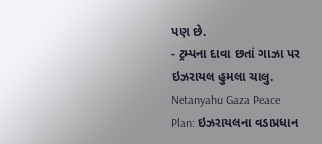પણ છે.
- ટ્રમ્પના દાવા છતાં ગાઝા પર ઇઝરાયલ હુમલા ચાલુ.
Netanyahu Gaza Peace Plan: ઇઝરાયલના વડાપ્રધાન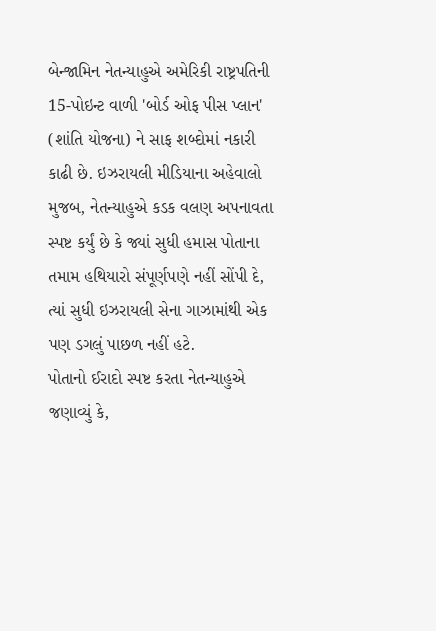બેન્જામિન નેતન્યાહુએ અમેરિકી રાષ્ટ્રપતિની 15-પોઇન્ટ વાળી 'બોર્ડ ઓફ પીસ પ્લાન' (શાંતિ યોજના) ને સાફ શબ્દોમાં નકારી કાઢી છે. ઇઝરાયલી મીડિયાના અહેવાલો મુજબ, નેતન્યાહુએ કડક વલણ અપનાવતા સ્પષ્ટ કર્યું છે કે જ્યાં સુધી હમાસ પોતાના તમામ હથિયારો સંપૂર્ણપણે નહીં સોંપી દે, ત્યાં સુધી ઇઝરાયલી સેના ગાઝામાંથી એક પણ ડગલું પાછળ નહીં હટે.
પોતાનો ઈરાદો સ્પષ્ટ કરતા નેતન્યાહુએ જણાવ્યું કે,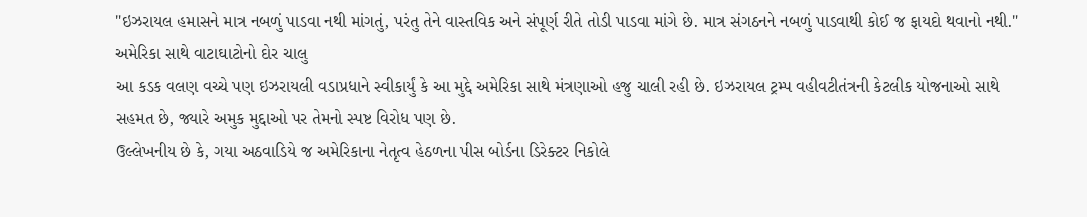"ઇઝરાયલ હમાસને માત્ર નબળું પાડવા નથી માંગતું, પરંતુ તેને વાસ્તવિક અને સંપૂર્ણ રીતે તોડી પાડવા માંગે છે. માત્ર સંગઠનને નબળું પાડવાથી કોઈ જ ફાયદો થવાનો નથી."
અમેરિકા સાથે વાટાઘાટોનો દોર ચાલુ
આ કડક વલણ વચ્ચે પણ ઇઝરાયલી વડાપ્રધાને સ્વીકાર્યું કે આ મુદ્દે અમેરિકા સાથે મંત્રણાઓ હજુ ચાલી રહી છે. ઇઝરાયલ ટ્રમ્પ વહીવટીતંત્રની કેટલીક યોજનાઓ સાથે સહમત છે, જ્યારે અમુક મુદ્દાઓ પર તેમનો સ્પષ્ટ વિરોધ પણ છે.
ઉલ્લેખનીય છે કે, ગયા અઠવાડિયે જ અમેરિકાના નેતૃત્વ હેઠળના પીસ બોર્ડના ડિરેક્ટર નિકોલે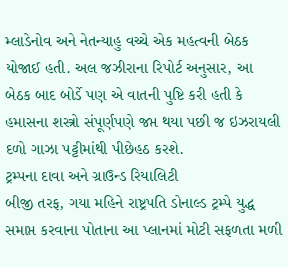મ્લાડેનોવ અને નેતન્યાહુ વચ્ચે એક મહત્વની બેઠક યોજાઈ હતી. અલ જઝીરાના રિપોર્ટ અનુસાર, આ બેઠક બાદ બોર્ડે પણ એ વાતની પુષ્ટિ કરી હતી કે હમાસના શસ્ત્રો સંપૂર્ણપણે જપ્ત થયા પછી જ ઇઝરાયલી દળો ગાઝા પટ્ટીમાંથી પીછેહઠ કરશે.
ટ્રમ્પના દાવા અને ગ્રાઉન્ડ રિયાલિટી
બીજી તરફ, ગયા મહિને રાષ્ટ્રપતિ ડોનાલ્ડ ટ્રમ્પે યુદ્ધ સમાપ્ત કરવાના પોતાના આ પ્લાનમાં મોટી સફળતા મળી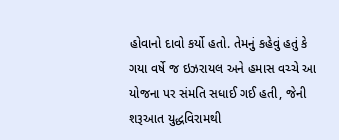હોવાનો દાવો કર્યો હતો. તેમનું કહેવું હતું કે ગયા વર્ષે જ ઇઝરાયલ અને હમાસ વચ્ચે આ યોજના પર સંમતિ સધાઈ ગઈ હતી, જેની શરૂઆત યુદ્ધવિરામથી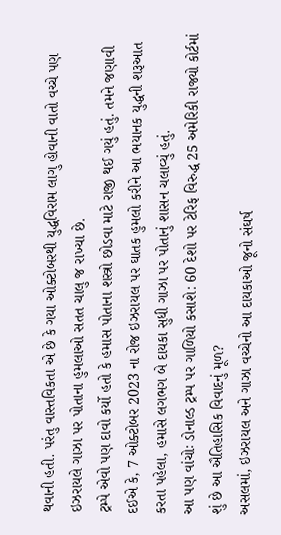થવાની હતી. પરંતુ વાસ્તવિકતા એ છે કે ગયા ઓક્ટોબરથી યુદ્ધવિરામ લાગુ હોવાની વાતો વચ્ચે પણ ઇઝરાયલે ગાઝા પર પોતાના હુમલાઓ સતત ચાલુ જ રાખ્યા છે.
ટ્રમ્પે એવો પણ દાવો કર્યો હતો કે હમાસ પોતાના શસ્ત્રો છોડવા માટે રાજી થઈ ગયું હતું. તમને જણાવી દઈએ કે, 7 ઓક્ટોબર 2023 ના રોજ ઇઝરાયલ પર ઘાતક હુમલો કરીને આ ભયાનક યુદ્ધની શરૂઆત કરતા પહેલા, હમાસે લગભગ બે દાયકા સુધી ગાઝા પર પોતાનું શાસન ચલાવ્યું હતું.
આ પણ વાંચોઃ ડોનાલ્ડ ટ્રમ્પ પર ગાળિયો કસાશે: 60 દેશો પર ટેરિફ વિરુદ્ધ 25 અમેરિકી રાજ્યો કોર્ટમાં
શું છે આ ઐતિહાસિક વિવાદનું મૂળ?
અસલમાં, ઇઝરાયલ અને ગાઝા વચ્ચેનો આ દાયકાઓ જૂનો સંઘર્ષ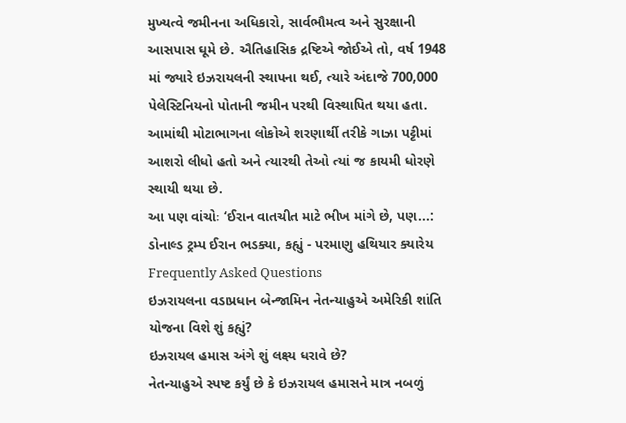મુખ્યત્વે જમીનના અધિકારો, સાર્વભૌમત્વ અને સુરક્ષાની આસપાસ ઘૂમે છે. ઐતિહાસિક દ્રષ્ટિએ જોઈએ તો, વર્ષ 1948 માં જ્યારે ઇઝરાયલની સ્થાપના થઈ, ત્યારે અંદાજે 700,000 પેલેસ્ટિનિયનો પોતાની જમીન પરથી વિસ્થાપિત થયા હતા. આમાંથી મોટાભાગના લોકોએ શરણાર્થી તરીકે ગાઝા પટ્ટીમાં આશરો લીધો હતો અને ત્યારથી તેઓ ત્યાં જ કાયમી ધોરણે સ્થાયી થયા છે.
આ પણ વાંચોઃ ‘ઈરાન વાતચીત માટે ભીખ માંગે છે, પણ...: ડોનાલ્ડ ટ્રમ્પ ઈરાન ભડક્યા, કહ્યું - પરમાણુ હથિયાર ક્યારેય
Frequently Asked Questions
ઇઝરાયલના વડાપ્રધાન બેન્જામિન નેતન્યાહુએ અમેરિકી શાંતિ યોજના વિશે શું કહ્યું?
ઇઝરાયલ હમાસ અંગે શું લક્ષ્ય ધરાવે છે?
નેતન્યાહુએ સ્પષ્ટ કર્યું છે કે ઇઝરાયલ હમાસને માત્ર નબળું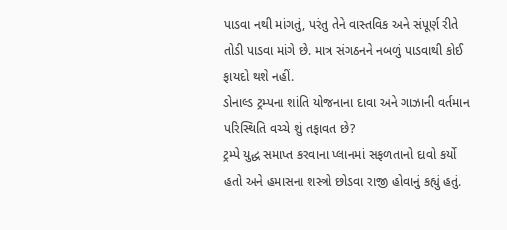પાડવા નથી માંગતું, પરંતુ તેને વાસ્તવિક અને સંપૂર્ણ રીતે તોડી પાડવા માંગે છે. માત્ર સંગઠનને નબળું પાડવાથી કોઈ ફાયદો થશે નહીં.
ડોનાલ્ડ ટ્રમ્પના શાંતિ યોજનાના દાવા અને ગાઝાની વર્તમાન પરિસ્થિતિ વચ્ચે શું તફાવત છે?
ટ્રમ્પે યુદ્ધ સમાપ્ત કરવાના પ્લાનમાં સફળતાનો દાવો કર્યો હતો અને હમાસના શસ્ત્રો છોડવા રાજી હોવાનું કહ્યું હતું.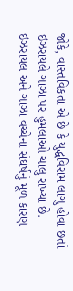જોકે, વાસ્તવિકતા એ છે કે યુદ્ધવિરામ લાગુ હોવા છતાં ઇઝરાયલે ગાઝા પર હુમલાઓ ચાલુ રાખ્યા છે.
ઇઝરાયલ અને ગાઝા વચ્ચેના સંઘર્ષનું મૂળ કારણ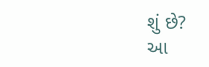શું છે?
આ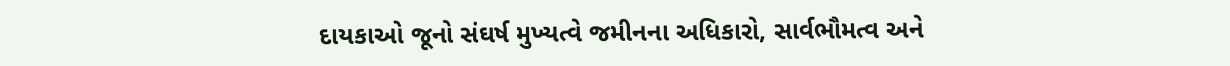દાયકાઓ જૂનો સંઘર્ષ મુખ્યત્વે જમીનના અધિકારો, સાર્વભૌમત્વ અને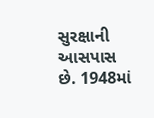સુરક્ષાની આસપાસ છે. 1948માં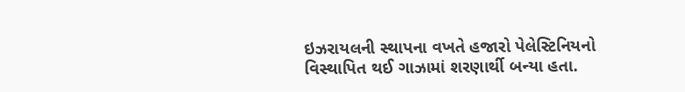ઇઝરાયલની સ્થાપના વખતે હજારો પેલેસ્ટિનિયનો વિસ્થાપિત થઈ ગાઝામાં શરણાર્થી બન્યા હતા.